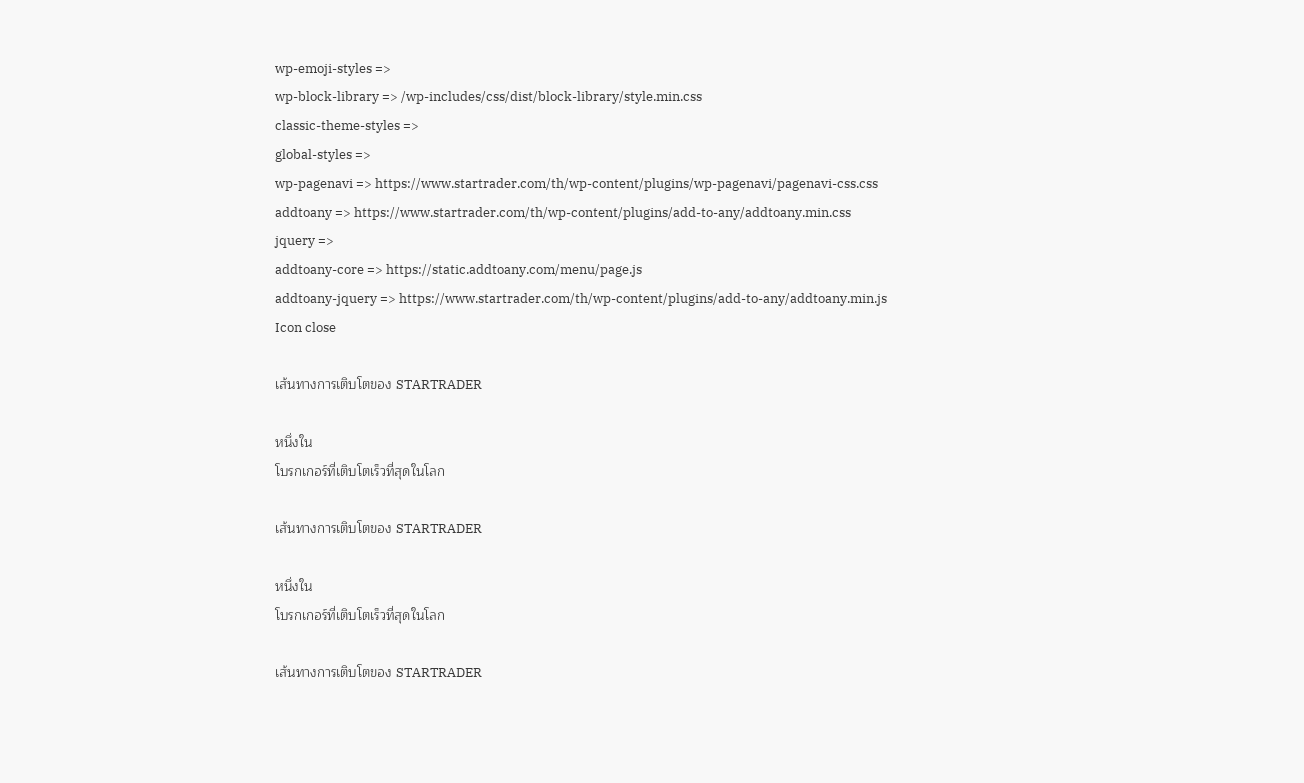wp-emoji-styles =>
wp-block-library => /wp-includes/css/dist/block-library/style.min.css
classic-theme-styles =>
global-styles =>
wp-pagenavi => https://www.startrader.com/th/wp-content/plugins/wp-pagenavi/pagenavi-css.css
addtoany => https://www.startrader.com/th/wp-content/plugins/add-to-any/addtoany.min.css
jquery =>
addtoany-core => https://static.addtoany.com/menu/page.js
addtoany-jquery => https://www.startrader.com/th/wp-content/plugins/add-to-any/addtoany.min.js
Icon close

เส้นทางการเติบโตของ STARTRADER

หนึ่งใน
โบรกเกอร์ที่เติบโตเร็วที่สุดในโลก

เส้นทางการเติบโตของ STARTRADER

หนึ่งใน
โบรกเกอร์ที่เติบโตเร็วที่สุดในโลก

เส้นทางการเติบโตของ STARTRADER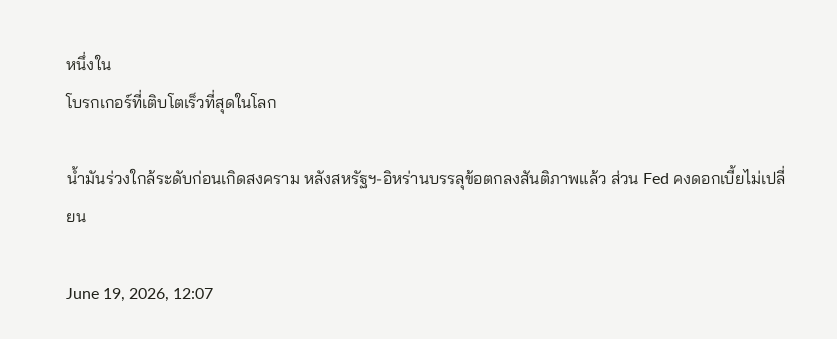หนึ่งใน
โบรกเกอร์ที่เติบโตเร็วที่สุดในโลก

น้ำมันร่วงใกล้ระดับก่อนเกิดสงคราม หลังสหรัฐฯ-อิหร่านบรรลุข้อตกลงสันติภาพแล้ว ส่วน Fed คงดอกเบี้ยไม่เปลี่ยน

June 19, 2026, 12:07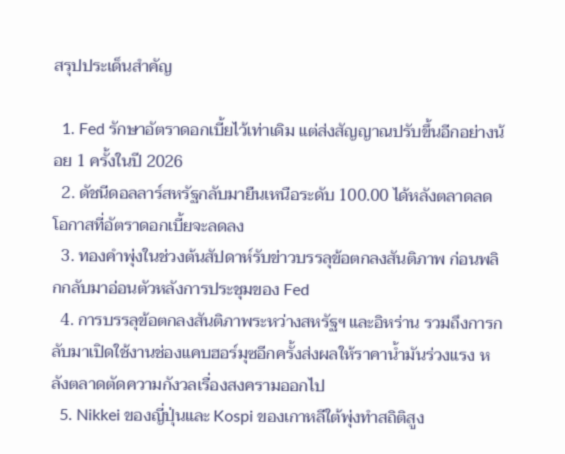สรุปประเด็นสำคัญ

  1. Fed รักษาอัตราดอกเบี้ยไว้เท่าเดิม แต่ส่งสัญญาณปรับขึ้นอีกอย่างน้อย 1 ครั้งในปี 2026
  2. ดัชนีดอลลาร์สหรัฐกลับมายืนเหนือระดับ 100.00 ได้หลังตลาดลดโอกาสที่อัตราดอกเบี้ยจะลดลง
  3. ทองคำพุ่งในช่วงต้นสัปดาห์รับข่าวบรรลุข้อตกลงสันติภาพ ก่อนพลิกกลับมาอ่อนตัวหลังการประชุมของ Fed
  4. การบรรลุข้อตกลงสันติภาพระหว่างสหรัฐฯ และอิหร่าน รวมถึงการกลับมาเปิดใช้งานช่องแคบฮอร์มุซอีกครั้งส่งผลให้ราคาน้ำมันร่วงแรง หลังตลาดตัดความกังวลเรื่องสงครามออกไป
  5. Nikkei ของญี่ปุ่นและ Kospi ของเกาหลีใต้พุ่งทำสถิติสูง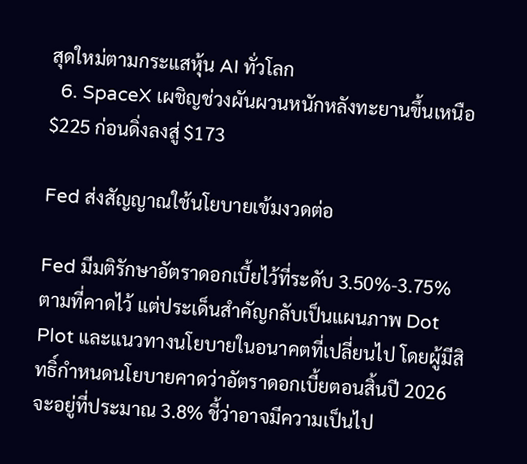สุดใหม่ตามกระแสหุ้น AI ทั่วโลก
  6. SpaceX เผชิญช่วงผันผวนหนักหลังทะยานขึ้นเหนือ $225 ก่อนดิ่งลงสู่ $173

Fed ส่งสัญญาณใช้นโยบายเข้มงวดต่อ

Fed มีมติรักษาอัตราดอกเบี้ยไว้ที่ระดับ 3.50%-3.75% ตามที่คาดไว้ แต่ประเด็นสำคัญกลับเป็นแผนภาพ Dot Plot และแนวทางนโยบายในอนาคตที่เปลี่ยนไป โดยผู้มีสิทธิ์กำหนดนโยบายคาดว่าอัตราดอกเบี้ยตอนสิ้นปี 2026 จะอยู่ที่ประมาณ 3.8% ชี้ว่าอาจมีความเป็นไป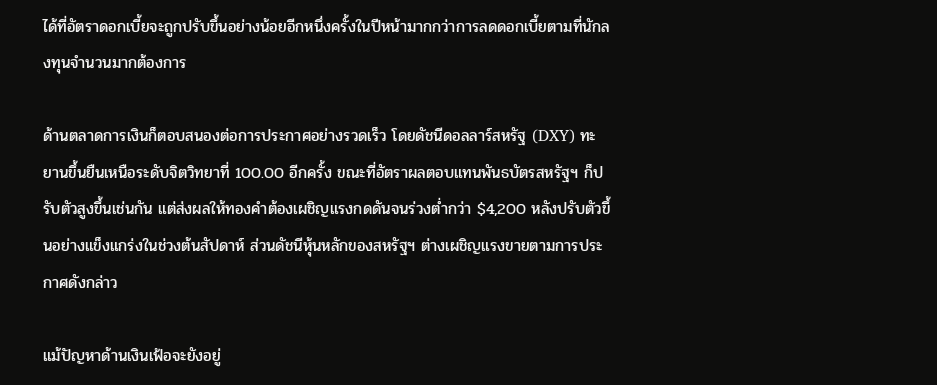ได้ที่อัตราดอกเบี้ยจะถูกปรับขึ้นอย่างน้อยอีกหนึ่งครั้งในปีหน้ามากกว่าการลดดอกเบี้ยตามที่นักลงทุนจำนวนมากต้องการ

ด้านตลาดการเงินก็ตอบสนองต่อการประกาศอย่างรวดเร็ว โดยดัชนีดอลลาร์สหรัฐ (DXY) ทะยานขึ้นยืนเหนือระดับจิตวิทยาที่ 100.00 อีกครั้ง ขณะที่อัตราผลตอบแทนพันธบัตรสหรัฐฯ ก็ปรับตัวสูงขึ้นเช่นกัน แต่ส่งผลให้ทองคำต้องเผชิญแรงกดดันจนร่วงต่ำกว่า $4,200 หลังปรับตัวขึ้นอย่างแข็งแกร่งในช่วงต้นสัปดาห์ ส่วนดัชนีหุ้นหลักของสหรัฐฯ ต่างเผชิญแรงขายตามการประกาศดังกล่าว

แม้ปัญหาด้านเงินเฟ้อจะยังอยู่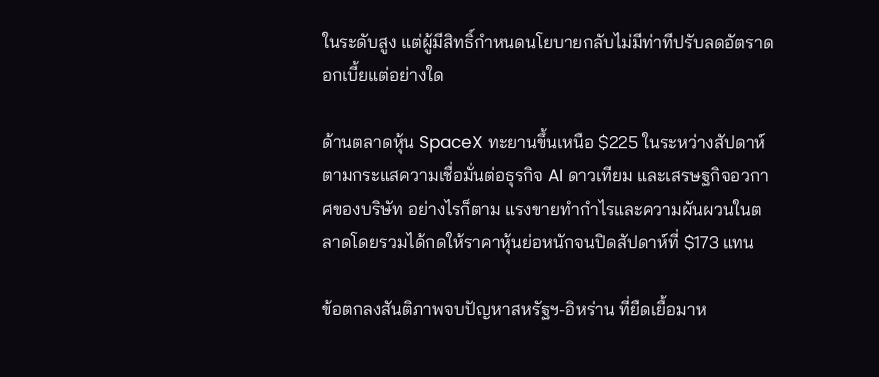ในระดับสูง แต่ผู้มีสิทธิ์กำหนดนโยบายกลับไม่มีท่าทีปรับลดอัตราดอกเบี้ยแต่อย่างใด

ด้านตลาดหุ้น SpaceX ทะยานขึ้นเหนือ $225 ในระหว่างสัปดาห์ตามกระแสความเชื่อมั่นต่อธุรกิจ AI ดาวเทียม และเสรษฐกิจอวกาศของบริษัท อย่างไรก็ตาม แรงขายทำกำไรและความผันผวนในตลาดโดยรวมได้กดให้ราคาหุ้นย่อหนักจนปิดสัปดาห์ที่ $173 แทน

ข้อตกลงสันติภาพจบปัญหาสหรัฐฯ-อิหร่าน ที่ยืดเยื้อมาห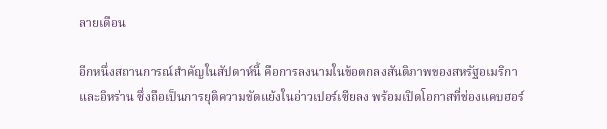ลายเดือน

อีกหนึ่งสถานการณ์สำคัญในสัปดาห์นี้ คือการลงนามในข้อตกลงสันติภาพของสหรัฐอเมริกาและอิหร่าน ซึ่งถือเป็นการยุติความขัดแย้งในอ่าวเปอร์เซียลง พร้อมเปิดโอกาสที่ช่องแคบฮอร์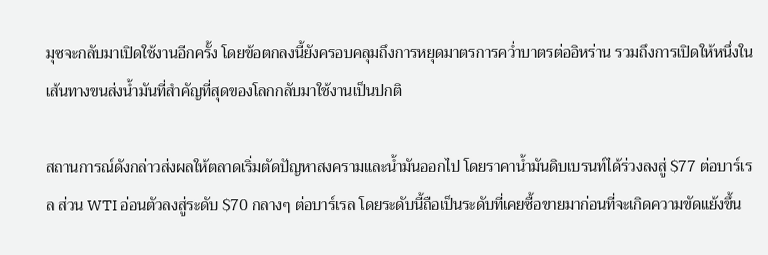มุซจะกลับมาเปิดใช้งานอีกครั้ง โดยข้อตกลงนี้ยังครอบคลุมถึงการหยุดมาตรการคว่ำบาตรต่ออิหร่าน รวมถึงการเปิดให้หนึ่งในเส้นทางขนส่งน้ำมันที่สำคัญที่สุดของโลกกลับมาใช้งานเป็นปกติ

สถานการณ์ดังกล่าวส่งผลให้ตลาดเริ่มตัดปัญหาสงครามและน้ำมันออกไป โดยราคาน้ำมันดิบเบรนท์ได้ร่วงลงสู่ $77 ต่อบาร์เรล ส่วน WTI อ่อนตัวลงสู่ระดับ $70 กลางๆ ต่อบาร์เรล โดยระดับนี้ถือเป็นระดับที่เคยซื้อขายมาก่อนที่จะเกิดความขัดแย้งขึ้น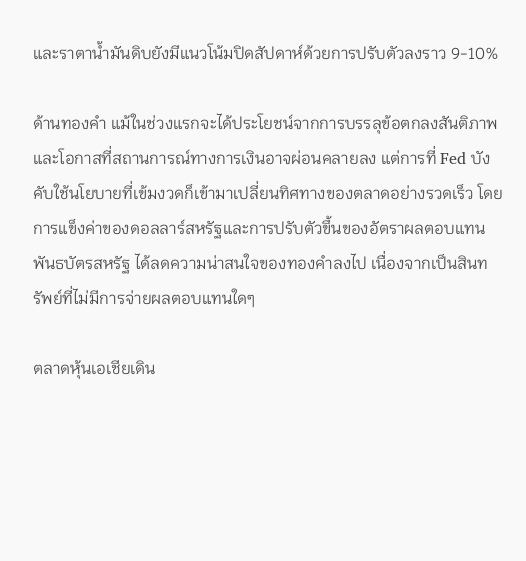และราตาน้ำมันดิบยังมีแนวโน้มปิดสัปดาห์ด้วยการปรับตัวลงราว 9-10%

ด้านทองคำ แม้ในช่วงแรกจะได้ประโยชน์จากการบรรลุข้อตกลงสันติภาพ และโอกาสที่สถานการณ์ทางการเงินอาจผ่อนคลายลง แต่การที่ Fed บังคับใช้นโยบายที่เข้มงวดก็เข้ามาเปลี่ยนทิศทางของตลาดอย่างรวดเร็ว โดยการแข็งค่าของดอลลาร์สหรัฐและการปรับตัวขึ้นของอัตราผลตอบแทนพันธบัตรสหรัฐ ได้ลดความน่าสนใจของทองคำลงไป เนื่องจากเป็นสินทรัพย์ที่ไม่มีการจ่ายผลตอบแทนใดๆ

ตลาดหุ้นเอเชียเดิน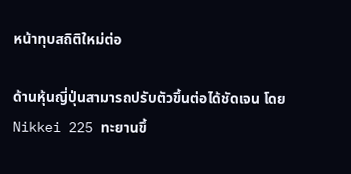หน้าทุบสถิติใหม่ต่อ

ด้านหุ้นญี่ปุ่นสามารถปรับตัวขึ้นต่อได้ชัดเจน โดย Nikkei 225 ทะยานขึ้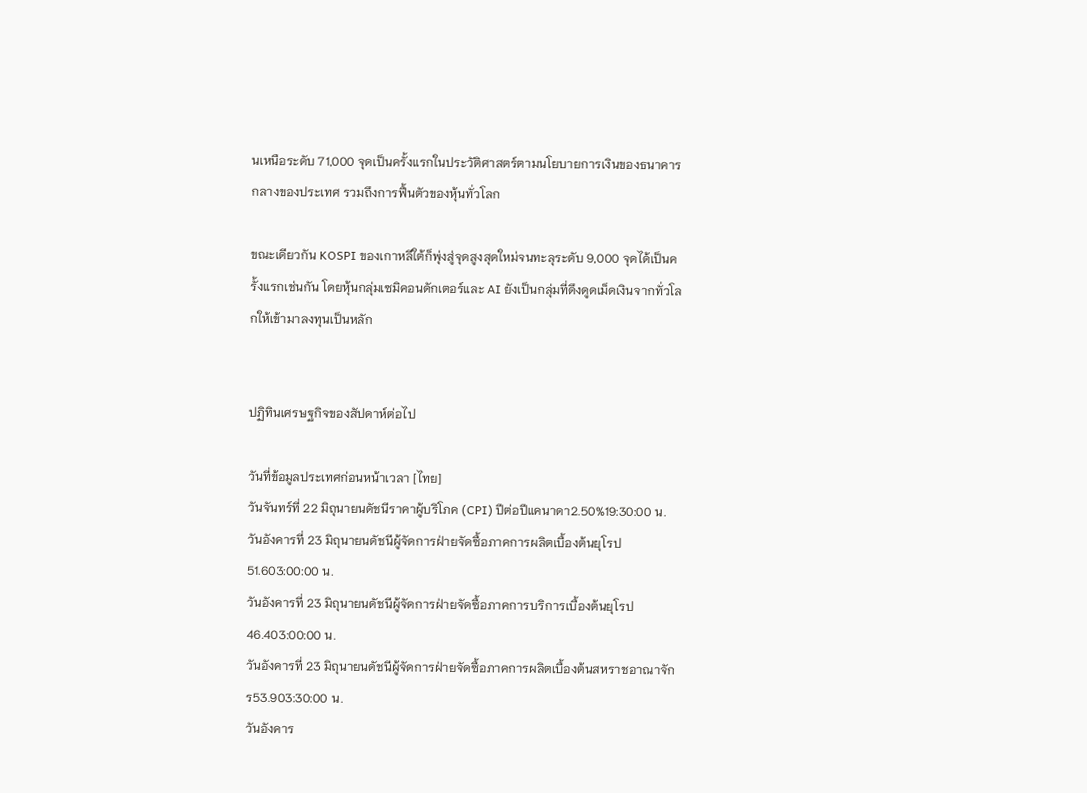นเหนือระดับ 71,000 จุดเป็นครั้งแรกในประวัติศาสตร์ตามนโยบายการเงินของธนาคารกลางของประเทศ รวมถึงการฟื้นตัวของหุ้นทั่วโลก

ขณะเดียวกัน KOSPI ของเกาหลีใต้ก็พุ่งสู่จุดสูงสุดใหม่จนทะลุระดับ 9,000 จุดได้เป็นครั้งแรกเช่นกัน โดยหุ้นกลุ่มเซมิคอนดักเตอร์และ AI ยังเป็นกลุ่มที่ดึงดูดเม็ดเงินจากทั่วโลกให้เข้ามาลงทุนเป็นหลัก


ปฏิทินเศรษฐกิจของสัปดาห์ต่อไป

วันที่ข้อมูลประเทศก่อนหน้าเวลา [ไทย]
วันจันทร์ที่ 22 มิถุนายนดัชนีราคาผู้บริโภค (CPI) ปีต่อปีแคนาดา2.50%19:30:00 น.
วันอังคารที่ 23 มิถุนายนดัชนีผู้จัดการฝ่ายจัดซื้อภาคการผลิตเบื้องต้นยุโรป51.603:00:00 น.
วันอังคารที่ 23 มิถุนายนดัชนีผู้จัดการฝ่ายจัดซื้อภาคการบริการเบื้องต้นยุโรป46.403:00:00 น.
วันอังคารที่ 23 มิถุนายนดัชนีผู้จัดการฝ่ายจัดซื้อภาคการผลิตเบื้องต้นสหราชอาณาจักร53.903:30:00 น.
วันอังคาร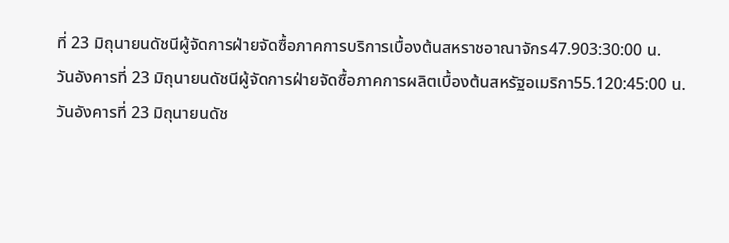ที่ 23 มิถุนายนดัชนีผู้จัดการฝ่ายจัดซื้อภาคการบริการเบื้องต้นสหราชอาณาจักร47.903:30:00 น.
วันอังคารที่ 23 มิถุนายนดัชนีผู้จัดการฝ่ายจัดซื้อภาคการผลิตเบื้องต้นสหรัฐอเมริกา55.120:45:00 น.
วันอังคารที่ 23 มิถุนายนดัช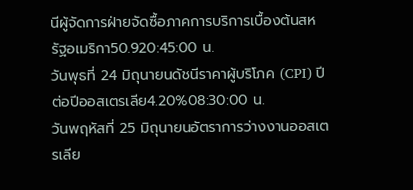นีผู้จัดการฝ่ายจัดซื้อภาคการบริการเบื้องต้นสหรัฐอเมริกา50.920:45:00 น.
วันพุธที่ 24 มิถุนายนดัชนีราคาผู้บริโภค (CPI) ปีต่อปีออสเตรเลีย4.20%08:30:00 น.
วันพฤหัสที่ 25 มิถุนายนอัตราการว่างงานออสเตรเลีย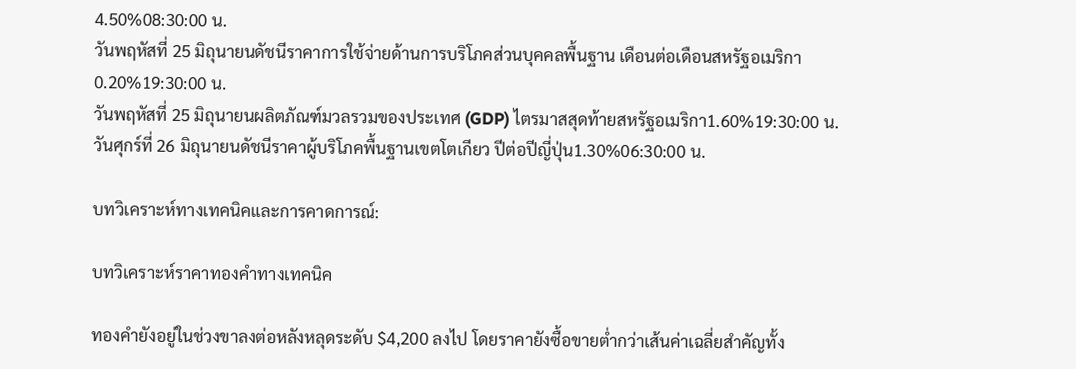4.50%08:30:00 น.
วันพฤหัสที่ 25 มิถุนายนดัชนีราคาการใช้จ่ายด้านการบริโภคส่วนบุคคลพื้นฐาน เดือนต่อเดือนสหรัฐอเมริกา0.20%19:30:00 น.
วันพฤหัสที่ 25 มิถุนายนผลิตภัณฑ์มวลรวมของประเทศ (GDP) ไตรมาสสุดท้ายสหรัฐอเมริกา1.60%19:30:00 น.
วันศุกร์ที่ 26 มิถุนายนดัชนีราคาผู้บริโภคพื้นฐานเขตโตเกียว ปีต่อปีญี่ปุ่น1.30%06:30:00 น.

บทวิเคราะห์ทางเทคนิคและการคาดการณ์:

บทวิเคราะห์ราคาทองคำทางเทคนิค

ทองคำยังอยู่ในช่วงขาลงต่อหลังหลุดระดับ $4,200 ลงไป โดยราคายังซื้อขายต่ำกว่าเส้นค่าเฉลี่ยสำคัญทั้ง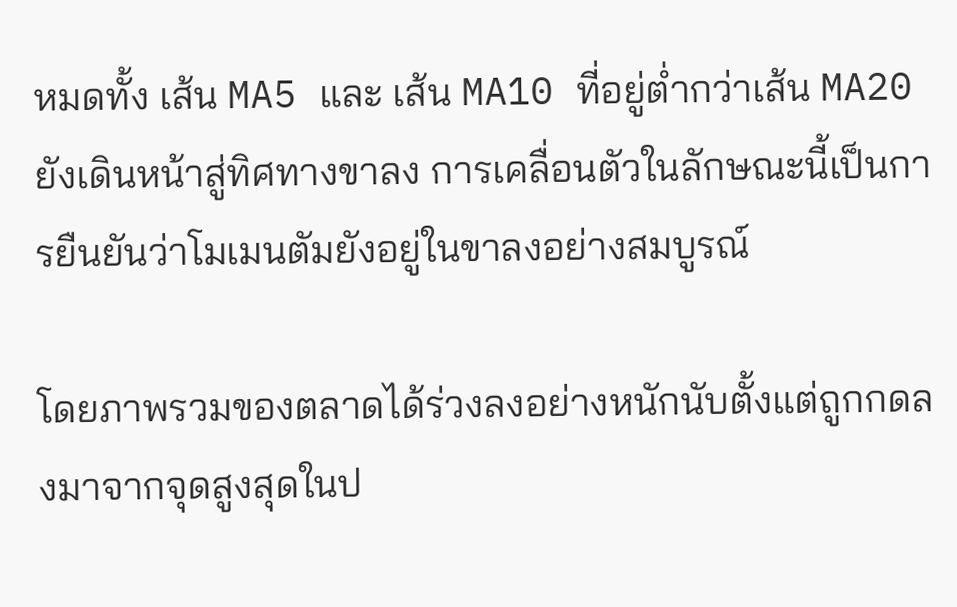หมดทั้ง เส้น MA5 และ เส้น MA10 ที่อยู่ต่ำกว่าเส้น MA20 ยังเดินหน้าสู่ทิศทางขาลง การเคลื่อนตัวในลักษณะนี้เป็นการยืนยันว่าโมเมนตัมยังอยู่ในขาลงอย่างสมบูรณ์

โดยภาพรวมของตลาดได้ร่วงลงอย่างหนักนับตั้งแต่ถูกกดลงมาจากจุดสูงสุดในป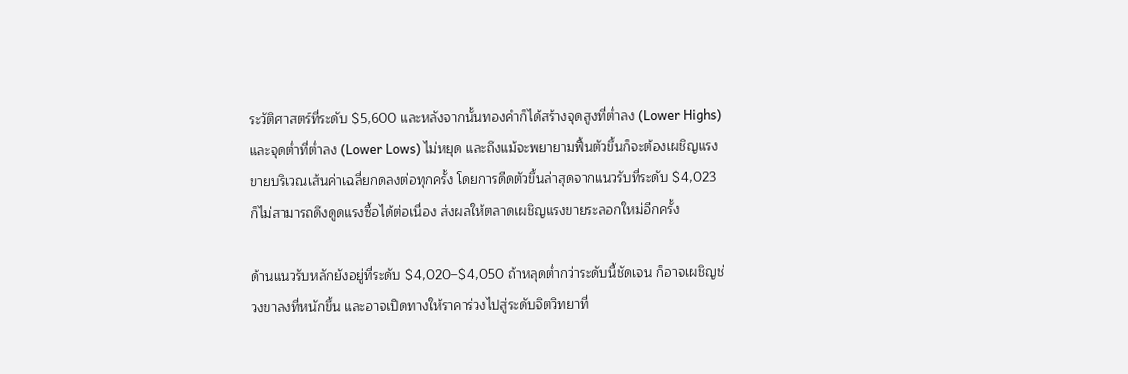ระวัติศาสตร์ที่ระดับ $5,600 และหลังจากนั้นทองคำก็ได้สร้างจุดสูงที่ต่ำลง (Lower Highs) และจุดต่ำที่ต่ำลง (Lower Lows) ไม่หยุด และถึงแม้จะพยายามฟื้นตัวขึ้นก็จะต้องเผชิญแรงขายบริเวณเส้นค่าเฉลี่ยกดลงต่อทุกครั้ง โดยการดีดตัวขึ้นล่าสุดจากแนวรับที่ระดับ $4,023 ก็ไม่สามารถดึงดูดแรงซื้อได้ต่อเนื่อง ส่งผลให้ตลาดเผชิญแรงขายระลอกใหม่อีกครั้ง

ด้านแนวรับหลักยังอยู่ที่ระดับ $4,020–$4,050 ถ้าหลุดต่ำกว่าระดับนี้ชัดเจน ก็อาจเผชิญช่วงขาลงที่หนักขึ้น และอาจเปิดทางให้ราคาร่วงไปสู่ระดับจิตวิทยาที่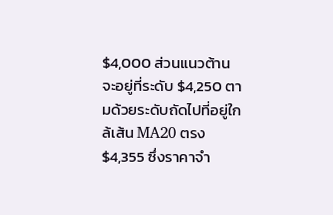$4,000 ส่วนแนวต้านจะอยู่ที่ระดับ $4,250 ตามด้วยระดับถัดไปที่อยู่ใกล้เส้น MA20 ตรง $4,355 ซึ่งราคาจำ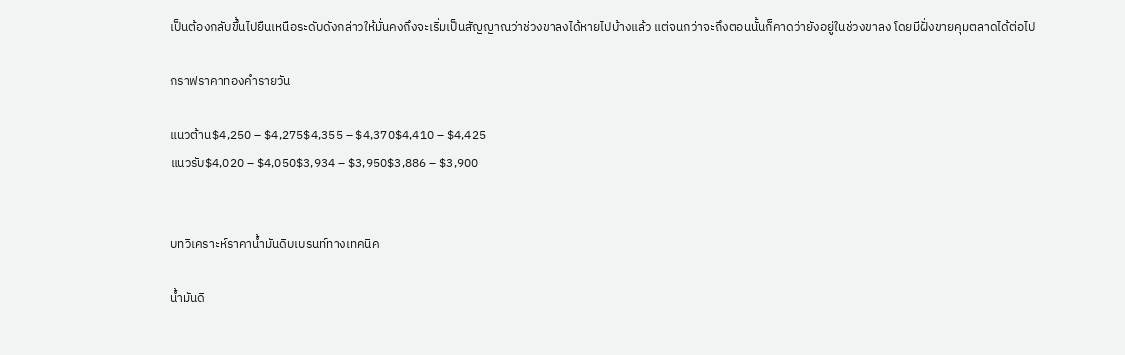เป็นต้องกลับขึ้นไปยืนเหนือระดับดังกล่าวให้มั่นคงถึงจะเริ่มเป็นสัญญาณว่าช่วงขาลงได้หายไปบ้างแล้ว แต่จนกว่าจะถึงตอนนั้นก็คาดว่ายังอยู่ในช่วงขาลง โดยมีฝั่งขายคุมตลาดได้ต่อไป

กราฟราคาทองคำรายวัน

แนวต้าน$4,250 – $4,275$4,355 – $4,370$4,410 – $4,425
แนวรับ$4,020 – $4,050$3,934 – $3,950$3,886 – $3,900


บทวิเคราะห์ราคาน้ำมันดิบเบรนท์ทางเทคนิค

น้ำมันดิ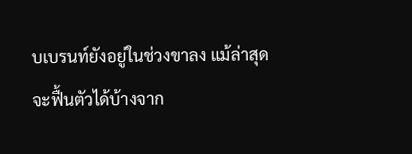บเบรนท์ยังอยู่ในช่วงขาลง แม้ล่าสุดจะฟื้นตัวได้บ้างจาก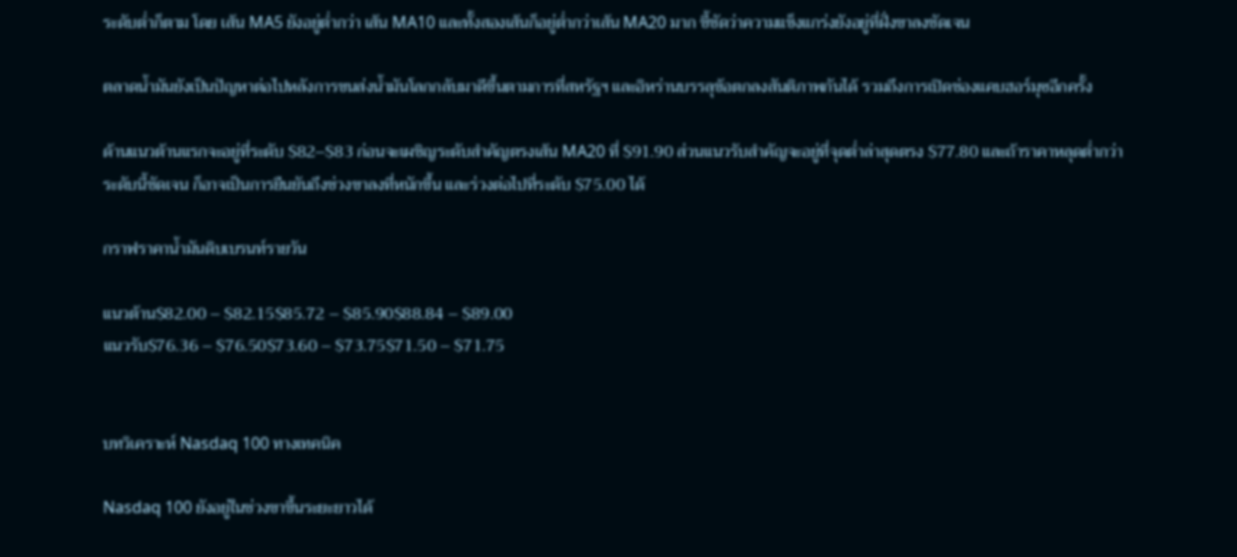ระดับต่ำก็ตาม โดย เส้น MA5 ยังอยู่ต่ำกว่า เส้น MA10 และทั้งสองเส้นก็อยู่ต่ำกว่าเส้น MA20 มาก ชี้ชัดว่าความแข็งแกร่งยังอยู่ที่ฝั่งขาลงชัดเจน

ตลาดน้ำมันยังเป็นปัญหาต่อไปหลังการขนส่งน้ำมันโลกกลับมาดีขึ้นตามการที่สหรัฐฯ และอิหร่านบรรลุข้อตกลงสันติภาพกันได้ รวมถึงการเปิดช่องแคบฮอร์มุซอีกครั้ง

ด้านแนวต้านแรกจะอยู่ที่ระดับ $82–$83 ก่อนจะเผชิญระดับสำคัญตรงเส้น MA20 ที่ $91.90 ส่วนแนวรับสำคัญจะอยู่ที่จุดต่ำล่าสุดตรง $77.80 และถ้าราคาหลุดต่ำกว่าระดับนี้ชัดเจน ก็อาจเป็นการยืนยันถึงช่วงขาลงที่หนักขึ้น และร่วงต่อไปที่ระดับ $75.00 ได้

กราฟราคาน้ำมันดิบเบรนท์รายวัน

แนวต้าน$82.00 – $82.15$85.72 – $85.90$88.84 – $89.00
แนวรับ$76.36 – $76.50$73.60 – $73.75$71.50 – $71.75


บทวิเคราะห์ Nasdaq 100 ทางเทคนิค

Nasdaq 100 ยังอยู่ในช่วงขาขึ้นระยะยาวได้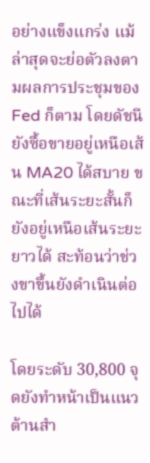อย่างแข็งแกร่ง แม้ล่าสุดจะย่อตัวลงตามผลการประชุมของ Fed ก็ตาม โดยดัชนียังซื้อขายอยู่เหนือเส้น MA20 ได้สบาย ขณะที่เส้นระยะสั้นก็ยังอยู่เหนือเส้นระยะยาวได้ สะท้อนว่าช่วงขาขึ้นยังดำเนินต่อไปได้

โดยระดับ 30,800 จุดยังทำหน้าเป็นแนวต้านสำ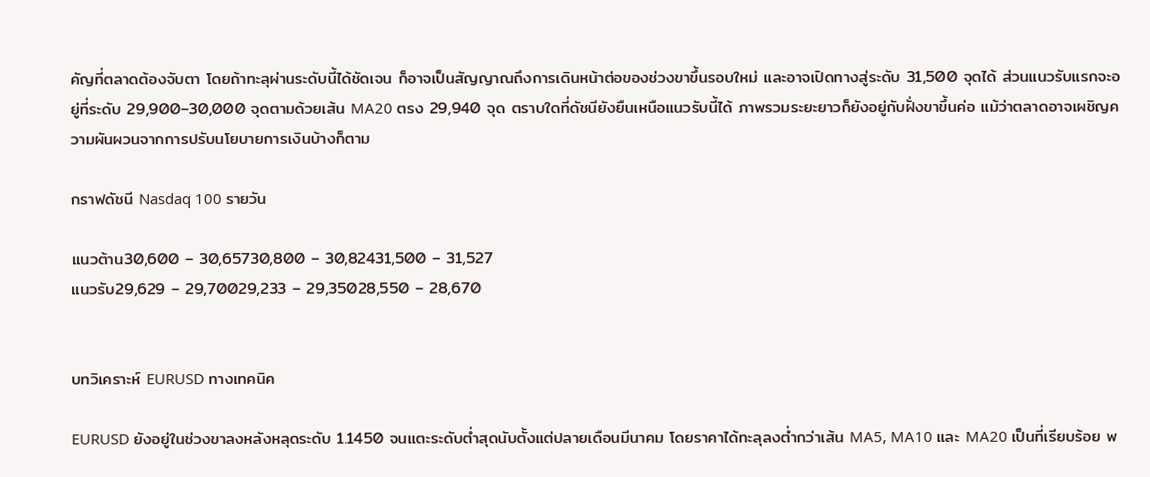คัญที่ตลาดต้องจับตา โดยถ้าทะลุผ่านระดับนี้ได้ชัดเจน ก็อาจเป็นสัญญาณถึงการเดินหน้าต่อของช่วงขาขึ้นรอบใหม่ และอาจเปิดทางสู่ระดับ 31,500 จุดได้ ส่วนแนวรับแรกจะอยู่ที่ระดับ 29,900–30,000 จุดตามด้วยเส้น MA20 ตรง 29,940 จุด ตราบใดที่ดัชนียังยืนเหนือแนวรับนี้ได้ ภาพรวมระยะยาวก็ยังอยู่กับฝั่งขาขึ้นค่อ แม้ว่าตลาดอาจเผชิญความผันผวนจากการปรับนโยบายการเงินบ้างก็ตาม

กราฟดัชนี Nasdaq 100 รายวัน

แนวต้าน30,600 – 30,65730,800 – 30,82431,500 – 31,527
แนวรับ29,629 – 29,70029,233 – 29,35028,550 – 28,670


บทวิเคราะห์ EURUSD ทางเทคนิค

EURUSD ยังอยู่ในช่วงขาลงหลังหลุดระดับ 1.1450 จนแตะระดับต่ำสุดนับตั้งแต่ปลายเดือนมีนาคม โดยราคาได้ทะลุลงต่ำกว่าเส้น MA5, MA10 และ MA20 เป็นที่เรียบร้อย พ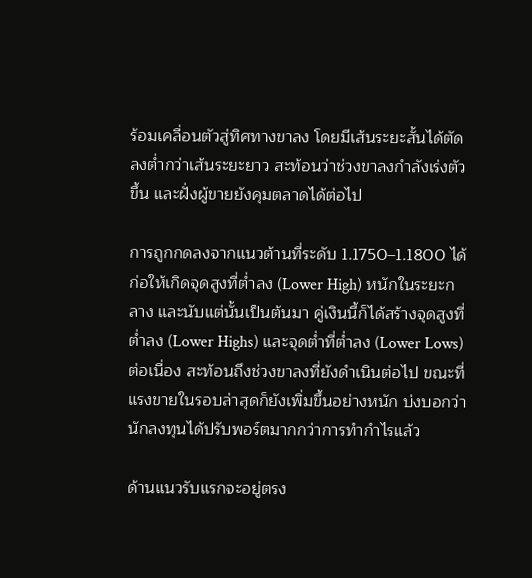ร้อมเคลื่อนตัวสู่ทิศทางขาลง โดยมีเส้นระยะสั้นได้ตัดลงต่ำกว่าเส้นระยะยาว สะท้อนว่าช่วงขาลงกำลังเร่งตัวขึ้น และฝั่งผู้ขายยังคุมตลาดได้ต่อไป

การถูกกดลงจากแนวต้านที่ระดับ 1.1750–1.1800 ได้ก่อให้เกิดจุดสูงที่ต่ำลง (Lower High) หนักในระยะกลาง และนับแต่นั้นเป็นต้นมา คู่เงินนี้ก็ได้สร้างจุดสูงที่ต่ำลง (Lower Highs) และจุดต่ำที่ต่ำลง (Lower Lows) ต่อเนื่อง สะท้อนถึงช่วงขาลงที่ยังดำเนินต่อไป ขณะที่แรงขายในรอบล่าสุดก็ยังเพิ่มขึ้นอย่างหนัก บ่งบอกว่านักลงทุนได้ปรับพอร์ตมากกว่าการทำกำไรแล้ว

ด้านแนวรับแรกจะอยู่ตรง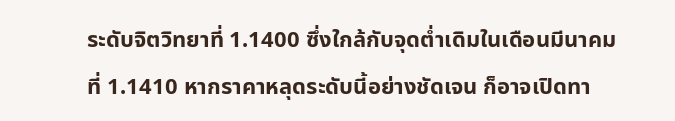ระดับจิตวิทยาที่ 1.1400 ซึ่งใกล้กับจุดต่ำเดิมในเดือนมีนาคมที่ 1.1410 หากราคาหลุดระดับนี้อย่างชัดเจน ก็อาจเปิดทา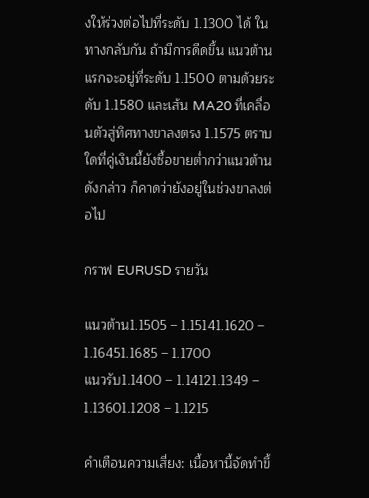งให้ร่วงต่อไปที่ระดับ 1.1300 ได้ ในทางกลับกัน ถ้ามีการดีดขึ้น แนวต้านแรกจะอยู่ที่ระดับ 1.1500 ตามด้วยระดับ 1.1580 และเส้น MA20 ที่เคลื่อนตัวสู่ทิศทางขาลงตรง 1.1575 ตราบใดที่คู่เงินนี้ยังซื้อขายต่ำกว่าแนวต้านดังกล่าว ก็คาดว่ายังอยู่ในช่วงขาลงต่อไป

กราฟ EURUSD รายวัน

แนวต้าน1.1505 – 1.15141.1620 – 1.16451.1685 – 1.1700
แนวรับ1.1400 – 1.14121.1349 – 1.13601.1208 – 1.1215

คำเตือนความเสี่ยง: เนื้อหานี้จัดทำขึ้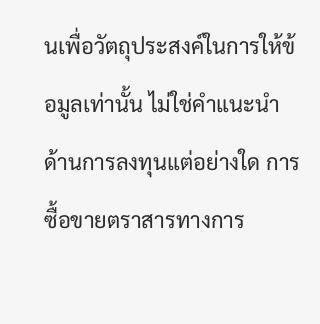นเพื่อวัตถุประสงค์ในการให้ข้อมูลเท่านั้น ไม่ใช่คำแนะนำด้านการลงทุนแต่อย่างใด การซื้อขายตราสารทางการ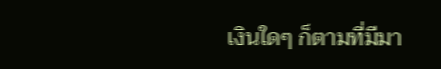เงินใดๆ ก็ตามที่มีมา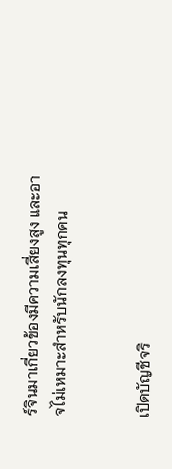ร์จินมาเกี่ยวข้องมีความเสี่ยงสูง และอาจไม่เหมาะสำหรับนักลงทุนทุกคน


เปิดบัญชีจริ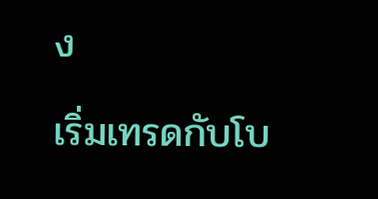ง

เริ่มเทรดกับโบ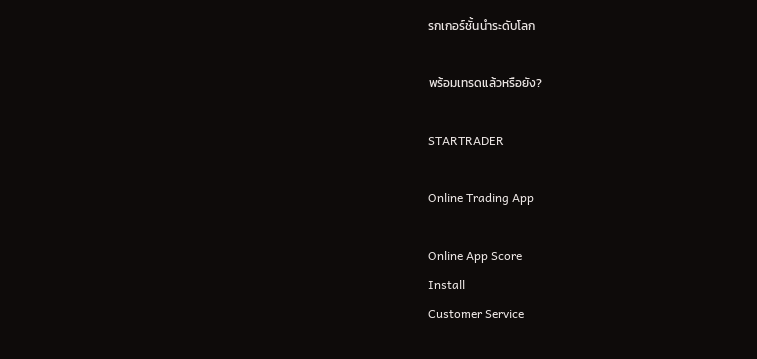รกเกอร์ชั้นนำระดับโลก

พร้อมเทรดแล้วหรือยัง?

STARTRADER

Online Trading App

Online App Score
Install
Customer Service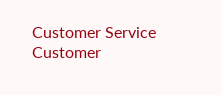Customer Service
Customer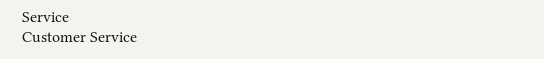Service
Customer Service